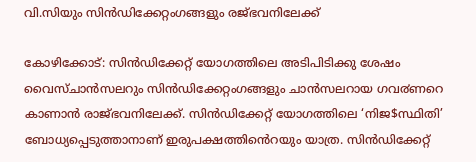വി.സിയും സിന്‍ഡിക്കേറ്റംഗങ്ങളും രജ്ഭവനിലേക്ക്

കോഴിക്കോട്: സിൻഡിക്കേറ്റ് യോഗത്തിലെ അടിപിടിക്കു ശേഷം വൈസ്ചാൻസലറും സിൻഡിക്കേറ്റംഗങ്ങളും ചാൻസലറായ ഗവ൪ണറെ കാണാൻ രാജ്ഭവനിലേക്ക്. സിൻഡിക്കേറ്റ് യോഗത്തിലെ ‘നിജ$സ്ഥിതി’ ബോധ്യപ്പെടുത്താനാണ് ഇരുപക്ഷത്തിൻെറയും യാത്ര. സിൻഡിക്കേറ്റ്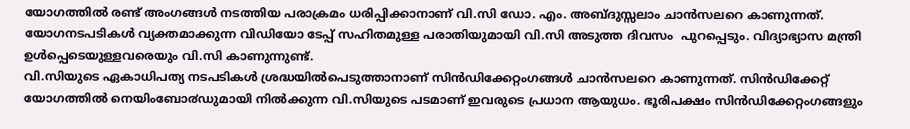യോഗത്തിൽ രണ്ട് അംഗങ്ങൾ നടത്തിയ പരാക്രമം ധരിപ്പിക്കാനാണ് വി.സി ഡോ. എം. അബ്ദുസ്സലാം ചാൻസലറെ കാണുന്നത്. യോഗനടപടികൾ വ്യക്തമാക്കുന്ന വിഡിയോ ടേപ്പ് സഹിതമുള്ള പരാതിയുമായി വി.സി അടുത്ത ദിവസം  പുറപ്പെടും. വിദ്യാഭ്യാസ മന്ത്രി ഉൾപ്പെടെയുള്ളവരെയും വി.സി കാണുന്നുണ്ട്.
വി.സിയുടെ ഏകാധിപത്യ നടപടികൾ ശ്രദ്ധയിൽപെടുത്താനാണ് സിൻഡിക്കേറ്റംഗങ്ങൾ ചാൻസലറെ കാണുന്നത്. സിൻഡിക്കേറ്റ് യോഗത്തിൽ നെയിംബോ൪ഡുമായി നിൽക്കുന്ന വി.സിയുടെ പടമാണ് ഇവരുടെ പ്രധാന ആയുധം. ഭൂരിപക്ഷം സിൻഡിക്കേറ്റംഗങ്ങളും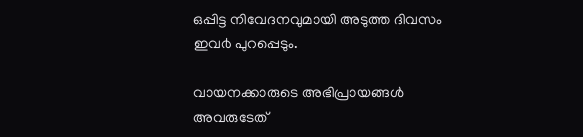ഒപ്പിട്ട നിവേദനവുമായി അടുത്ത ദിവസം ഇവ൪ പുറപ്പെടും.

വായനക്കാരുടെ അഭിപ്രായങ്ങള്‍ അവരുടേത്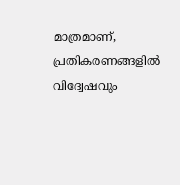മാത്രമാണ്, പ്രതികരണങ്ങളിൽ വിദ്വേഷവും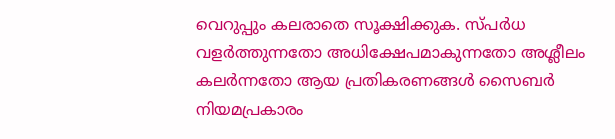വെറുപ്പും കലരാതെ സൂക്ഷിക്കുക. സ്പർധ വളർത്തുന്നതോ അധിക്ഷേപമാകുന്നതോ അശ്ലീലം കലർന്നതോ ആയ പ്രതികരണങ്ങൾ സൈബർ നിയമപ്രകാരം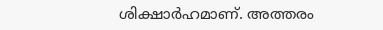ശിക്ഷാർഹമാണ്. അത്തരം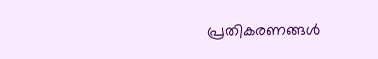പ്രതികരണങ്ങൾ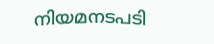നിയമനടപടി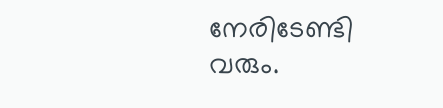നേരിടേണ്ടി വരും.